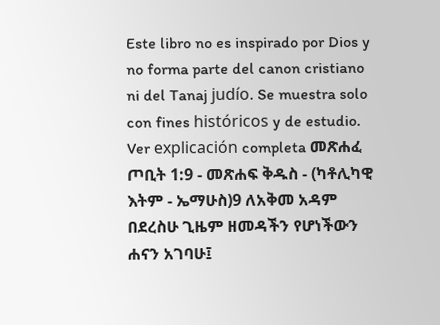Este libro no es inspirado por Dios y no forma parte del canon cristiano ni del Tanaj judío. Se muestra solo con fines históricos y de estudio. Ver explicación completa መጽሐፈ ጦቢት 1:9 - መጽሐፍ ቅዱስ - (ካቶሊካዊ እትም - ኤማሁስ)9 ለአቅመ አዳም በደረስሁ ጊዜም ዘመዳችን የሆነችውን ሐናን አገባሁ፤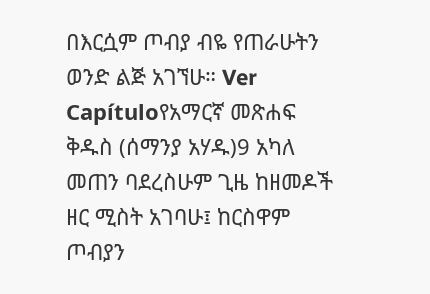በእርሷም ጦብያ ብዬ የጠራሁትን ወንድ ልጅ አገኘሁ። Ver Capítuloየአማርኛ መጽሐፍ ቅዱስ (ሰማንያ አሃዱ)9 አካለ መጠን ባደረስሁም ጊዜ ከዘመዶች ዘር ሚስት አገባሁ፤ ከርስዋም ጦብያን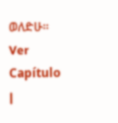ወለድሁ። Ver Capítulo |